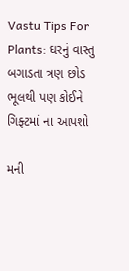Vastu Tips For Plants: ઘરનું વાસ્તુ બગાડતા ત્રણ છોડ ભૂલથી પણ કોઈને ગિફ્ટમાં ના આપશો

મની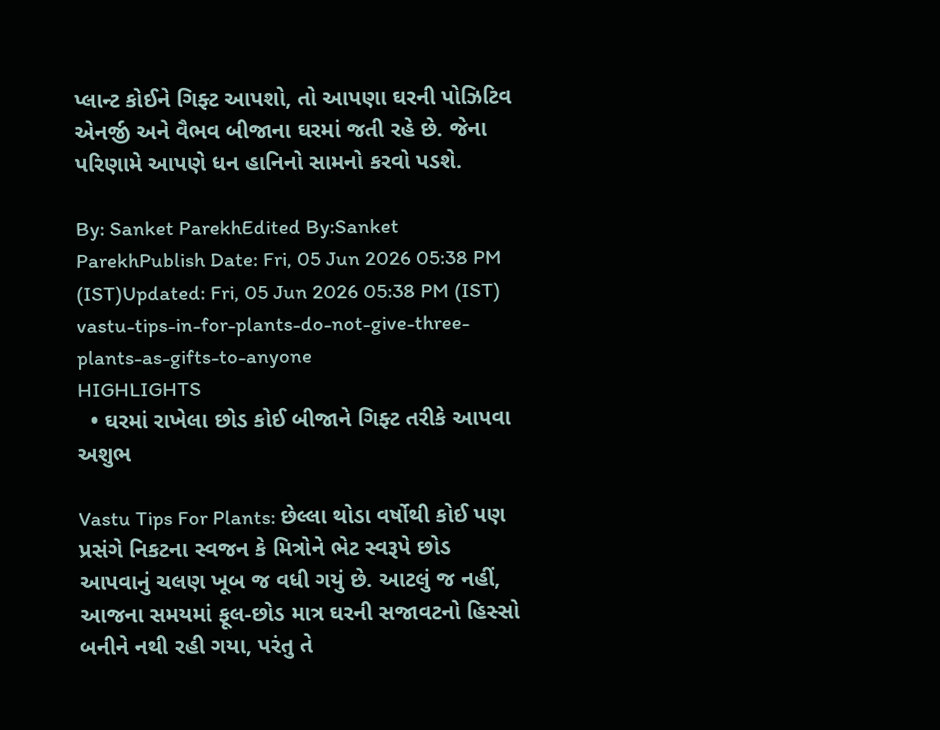પ્લાન્ટ કોઈને ગિફ્ટ આપશો, તો આપણા ઘરની પોઝિટિવ એનર્જી અને વૈભવ બીજાના ઘરમાં જતી રહે છે. જેના પરિણામે આપણે ધન હાનિનો સામનો કરવો પડશે.

By: Sanket ParekhEdited By:Sanket ParekhPublish Date: Fri, 05 Jun 2026 05:38 PM (IST)Updated: Fri, 05 Jun 2026 05:38 PM (IST)
vastu-tips-in-for-plants-do-not-give-three-plants-as-gifts-to-anyone
HIGHLIGHTS
  • ઘરમાં રાખેલા છોડ કોઈ બીજાને ગિફ્ટ તરીકે આપવા અશુભ

Vastu Tips For Plants: છેલ્લા થોડા વર્ષોથી કોઈ પણ પ્રસંગે નિકટના સ્વજન કે મિત્રોને ભેટ સ્વરૂપે છોડ આપવાનું ચલણ ખૂબ જ વધી ગયું છે. આટલું જ નહીં, આજના સમયમાં ફૂલ-છોડ માત્ર ઘરની સજાવટનો હિસ્સો બનીને નથી રહી ગયા, પરંતુ તે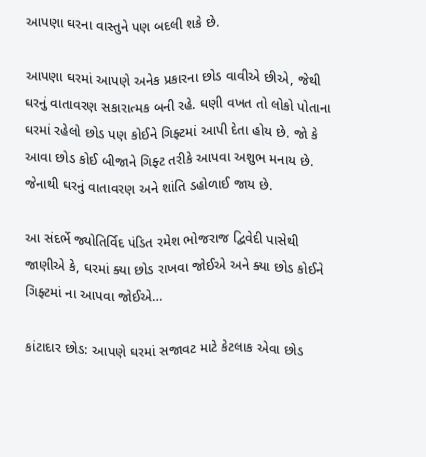આપણા ઘરના વાસ્તુને પણ બદલી શકે છે.

આપણા ઘરમાં આપણે અનેક પ્રકારના છોડ વાવીએ છીએ, જેથી ઘરનું વાતાવરણ સકારાત્મક બની રહે. ઘણી વખત તો લોકો પોતાના ઘરમાં રહેલો છોડ પણ કોઈને ગિફ્ટમાં આપી દેતા હોય છે. જો કે આવા છોડ કોઈ બીજાને ગિફ્ટ તરીકે આપવા અશુભ મનાય છે. જેનાથી ઘરનું વાતાવરણ અને શાંતિ ડહોળાઈ જાય છે.

આ સંદર્ભે જ્યોતિર્વિદ પંડિત રમેશ ભોજરાજ દ્વિવેદી પાસેથી જાણીએ કે, ઘરમાં ક્યા છોડ રાખવા જોઈએ અને ક્યા છોડ કોઈને ગિફ્ટમાં ના આપવા જોઈએ…

કાંટાદાર છોડ: આપણે ઘરમાં સજાવટ માટે કેટલાક એવા છોડ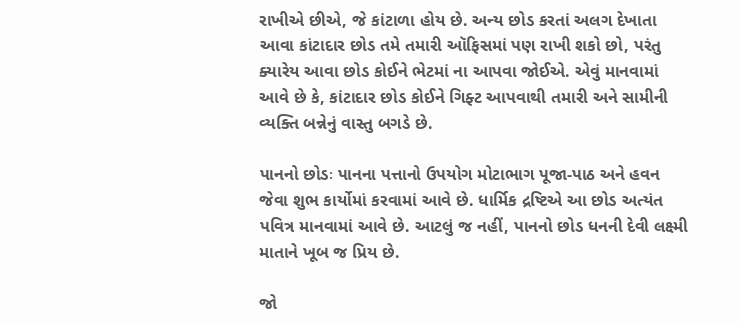રાખીએ છીએ, જે કાંટાળા હોય છે. અન્ય છોડ કરતાં અલગ દેખાતા આવા કાંટાદાર છોડ તમે તમારી ઑફિસમાં પણ રાખી શકો છો, પરંતુ ક્યારેય આવા છોડ કોઈને ભેટમાં ના આપવા જોઈએ. એવું માનવામાં આવે છે કે, કાંટાદાર છોડ કોઈને ગિફ્ટ આપવાથી તમારી અને સામીની વ્યક્તિ બન્નેનું વાસ્તુ બગડે છે.

પાનનો છોડઃ પાનના પત્તાનો ઉપયોગ મોટાભાગ પૂજા-પાઠ અને હવન જેવા શુભ કાર્યોમાં કરવામાં આવે છે. ધાર્મિક દ્રષ્ટિએ આ છોડ અત્યંત પવિત્ર માનવામાં આવે છે. આટલું જ નહીં, પાનનો છોડ ધનની દેવી લક્ષ્મી માતાને ખૂબ જ પ્રિય છે.

જો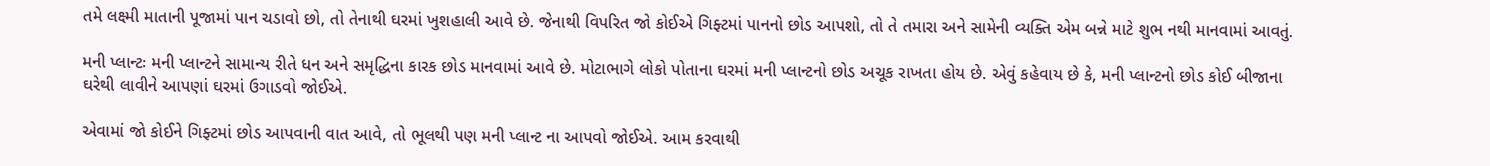તમે લક્ષ્મી માતાની પૂજામાં પાન ચડાવો છો, તો તેનાથી ઘરમાં ખુશહાલી આવે છે. જેનાથી વિપરિત જો કોઈએ ગિફ્ટમાં પાનનો છોડ આપશો, તો તે તમારા અને સામેની વ્યક્તિ એમ બન્ને માટે શુભ નથી માનવામાં આવતું.

મની પ્લાન્ટઃ મની પ્લાન્ટને સામાન્ય રીતે ધન અને સમૃદ્ધિના કારક છોડ માનવામાં આવે છે. મોટાભાગે લોકો પોતાના ઘરમાં મની પ્લાન્ટનો છોડ અચૂક રાખતા હોય છે. એવું કહેવાય છે કે, મની પ્લાન્ટનો છોડ કોઈ બીજાના ઘરેથી લાવીને આપણાં ઘરમાં ઉગાડવો જોઈએ.

એવામાં જો કોઈને ગિફ્ટમાં છોડ આપવાની વાત આવે, તો ભૂલથી પણ મની પ્લાન્ટ ના આપવો જોઈએ. આમ કરવાથી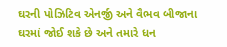ઘરની પોઝિટિવ એનર્જી અને વૈભવ બીજાના ઘરમાં જોઈ શકે છે અને તમારે ધન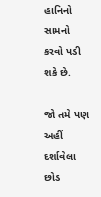હાનિનો સામનો કરવો પડી શકે છે.

જો તમે પણ અહીં દર્શાવેલા છોડ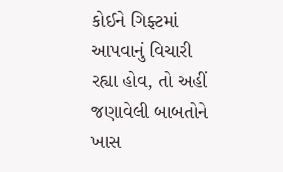કોઈને ગિફ્ટમાં આપવાનું વિચારી રહ્યા હોવ, તો અહીં જણાવેલી બાબતોને ખાસ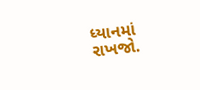ધ્યાનમાં રાખજો.